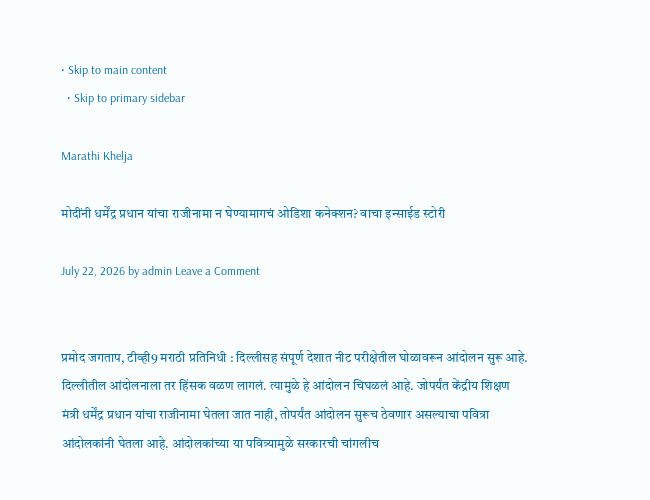• Skip to main content
  • Skip to primary sidebar

Marathi Khelja

मोदींनी धर्मेंद्र प्रधान यांचा राजीनामा न घेण्यामागचं ओडिशा कनेक्शन? वाचा इन्साईड स्टोरी

July 22, 2026 by admin Leave a Comment


प्रमोद जगताप, टीव्ही9 मराठी प्रतिनिधी : दिल्लीसह संपूर्ण देशात नीट परीक्षेतील घोळावरून आंदोलन सुरू आहे. दिल्लीतील आंदोलनाला तर हिंसक वळण लागलं. त्यामुळे हे आंदोलन चिघळलं आहे. जोपर्यंत केंद्रीय शिक्षण मंत्री धर्मेंद्र प्रधान यांचा राजीनामा घेतला जात नाही, तोपर्यंत आंदोलन सुरूच ठेवणार असल्याचा पवित्रा आंदोलकांनी घेतला आहे. आंदोलकांच्या या पवित्र्यामुळे सरकारची चांगलीच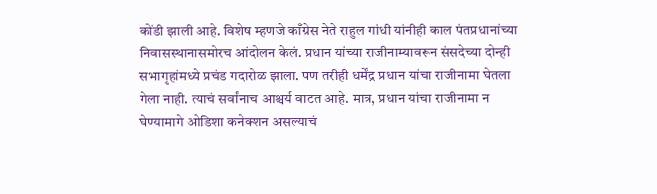कोंडी झाली आहे. विशेष म्हणजे काँग्रेस नेते राहुल गांधी यांनीही काल पंतप्रधानांच्या निवासस्थानासमोरच आंदोलन केलं. प्रधान यांच्या राजीनाम्यावरून संसदेच्या दोन्ही सभागृहांमध्ये प्रचंड गदारोळ झाला. पण तरीही धर्मेंद्र प्रधान यांचा राजीनामा घेतला गेला नाही. त्याचं सर्वांनाच आश्चर्य वाटत आहे. मात्र, प्रधान यांचा राजीनामा न घेण्यामागे ओडिशा कनेक्शन असल्याचं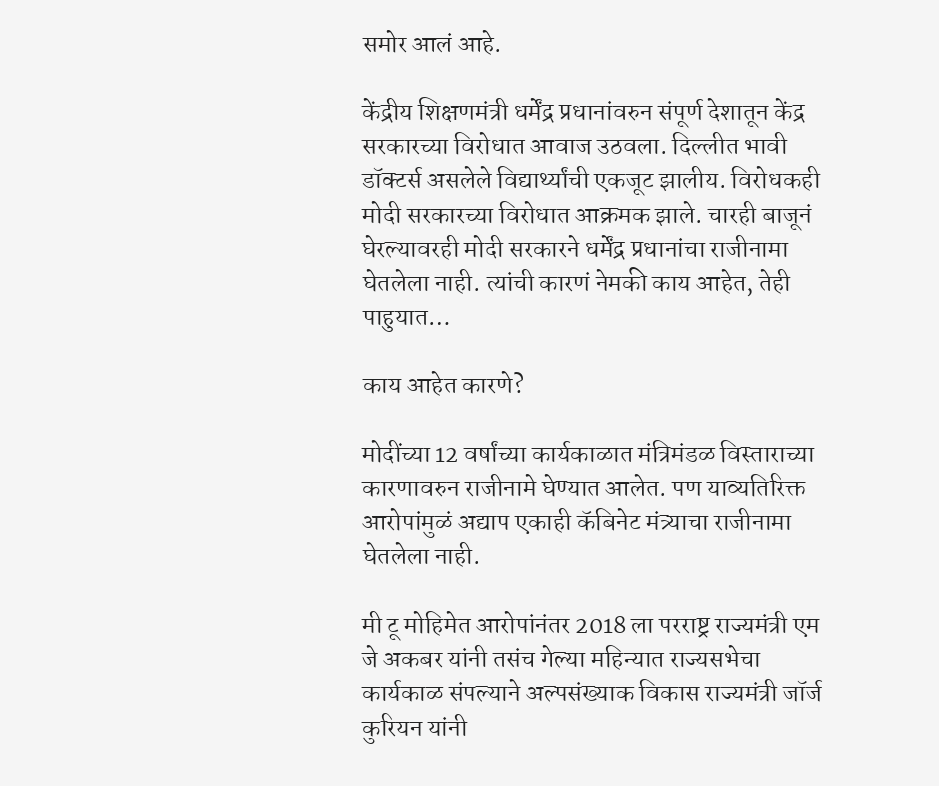समोर आलं आहे.

केंद्रीय शिक्षणमंत्री धर्मेंद्र प्रधानांवरुन संपूर्ण देशातून केंद्र सरकारच्या विरोधात आवाज उठवला. दिल्लीत भावी डॉक्टर्स असलेले विद्यार्थ्यांची एकजूट झालीय. विरोधकही मोदी सरकारच्या विरोधात आक्रमक झाले. चारही बाजूनं घेरल्यावरही मोदी सरकारने धर्मेंद्र प्रधानांचा राजीनामा घेतलेला नाही. त्यांची कारणं नेमकी काय आहेत, तेही पाहुयात…

काय आहेत कारणे?

मोदींच्या 12 वर्षांच्या कार्यकाळात मंत्रिमंडळ विस्ताराच्या कारणावरुन राजीनामे घेण्यात आलेत. पण याव्यतिरिक्त आरोपांमुळं अद्याप एकाही कॅबिनेट मंत्र्याचा राजीनामा घेतलेला नाही.

मी टू मोहिमेत आरोपांनंतर 2018 ला परराष्ट्र राज्यमंत्री एम जे अकबर यांनी तसंच गेल्या महिन्यात राज्यसभेचा कार्यकाळ संपल्याने अल्पसंख्याक विकास राज्यमंत्री जॉर्ज कुरियन यांनी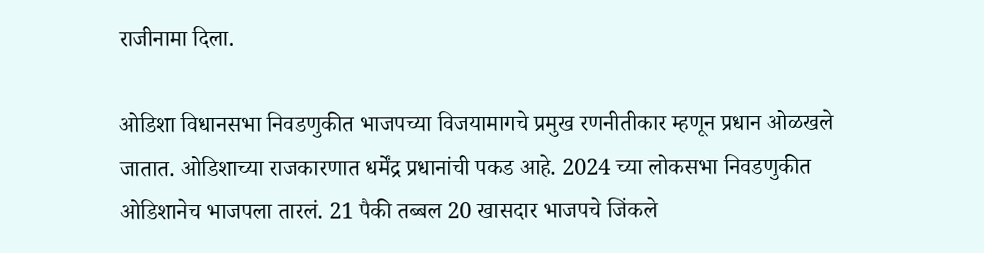राजीनामा दिला.

ओडिशा विधानसभा निवडणुकीत भाजपच्या विजयामागचे प्रमुख रणनीतीकार म्हणून प्रधान ओळखले जातात. ओडिशाच्या राजकारणात धर्मेंद्र प्रधानांची पकड आहे. 2024 च्या लोकसभा निवडणुकीत ओडिशानेच भाजपला तारलं. 21 पैकी तब्बल 20 खासदार भाजपचे जिंकले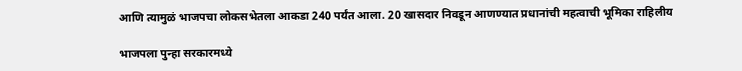आणि त्यामुळं भाजपचा लोकसभेतला आकडा 240 पर्यंत आला. 20 खासदार निवडून आणण्यात प्रधानांची महत्वाची भूमिका राहिलीय

भाजपला पुन्हा सरकारमध्ये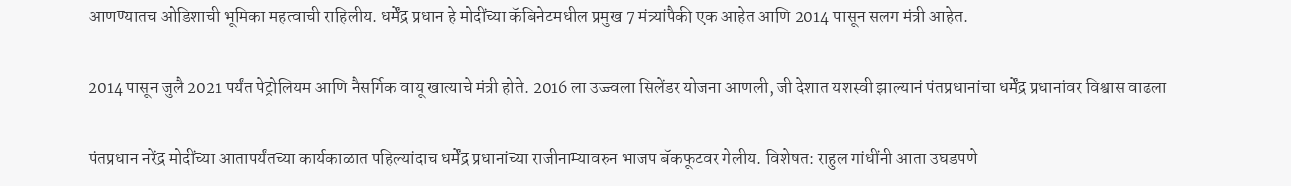आणण्यातच ओडिशाची भूमिका महत्वाची राहिलीय. धर्मेंद्र प्रधान हे मोदींच्या कॅबिनेटमधील प्रमुख 7 मंत्र्यांपैकी एक आहेत आणि 2014 पासून सलग मंत्री आहेत.

2014 पासून जुलै 2021 पर्यंत पेट्रोलियम आणि नैसर्गिक वायू खात्याचे मंत्री होते. 2016 ला उज्ज्वला सिलेंडर योजना आणली, जी देशात यशस्वी झाल्यानं पंतप्रधानांचा धर्मेंद्र प्रधानांवर विश्वास वाढला

पंतप्रधान नरेंद्र मोदींच्या आतापर्यंतच्या कार्यकाळात पहिल्यांदाच धर्मेंद्र प्रधानांच्या राजीनाम्यावरुन भाजप बॅकफूटवर गेलीय. विशेषत: राहुल गांधींनी आता उघडपणे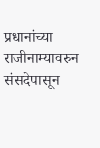प्रधानांच्या राजीनाम्यावरुन संसदेपासून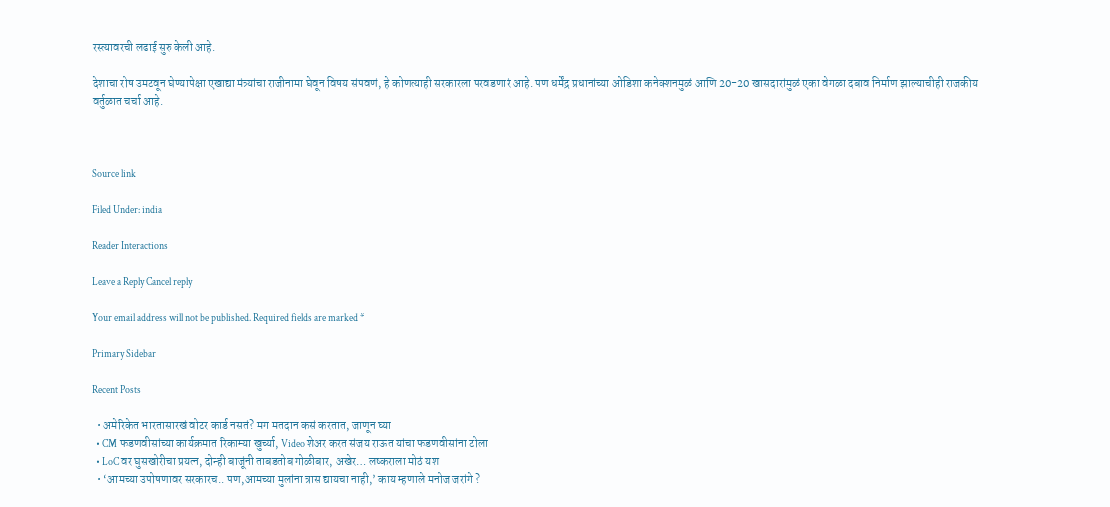रस्त्यावरची लढाई सुरु केली आहे.

देशाचा रोष उमटवून घेण्यापेक्षा एखाद्या मंत्र्यांचा राजीनामा घेवून विषय संपवणं, हे कोणत्याही सरकारला परवडणारं आहे. पण धर्मेंद्र प्रधानांच्या ओडिशा कनेक्शनमुळं आणि 20-20 खासदारांमुळं एका वेगळा दबाव निर्माण झाल्याचीही राजकीय वर्तुळात चर्चा आहे.



Source link

Filed Under: india

Reader Interactions

Leave a Reply Cancel reply

Your email address will not be published. Required fields are marked *

Primary Sidebar

Recent Posts

  • अमेरिकेत भारतासारखं वोटर कार्ड नसतं? मग मतदान कसं करतात, जाणून घ्या
  • CM फडणवीसांच्या कार्यक्रमात रिकाम्या खुर्च्या, Video शेअर करत संजय राऊत यांचा फडणवीसांना टोला
  • LoC वर घुसखोरीचा प्रयत्न, दोन्ही बाजूंनी ताबडतोब गोळीबार, अखेर… लष्कराला मोठं यश
  • ‘आमच्या उपोषणावर सरकारच.. पण,आमच्या मुलांना त्रास द्यायचा नाही,’ काय म्हणाले मनोज जरांगे ?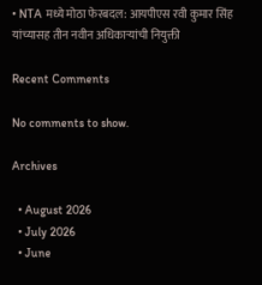• NTA मध्ये मोठा फेरबदल: आयपीएस रवी कुमार सिंह यांच्यासह तीन नवीन अधिकाऱ्यांची नियुक्ती

Recent Comments

No comments to show.

Archives

  • August 2026
  • July 2026
  • June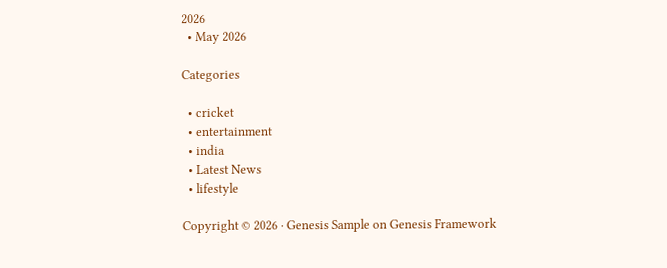2026
  • May 2026

Categories

  • cricket
  • entertainment
  • india
  • Latest News
  • lifestyle

Copyright © 2026 · Genesis Sample on Genesis Framework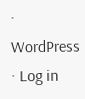· WordPress · Log in